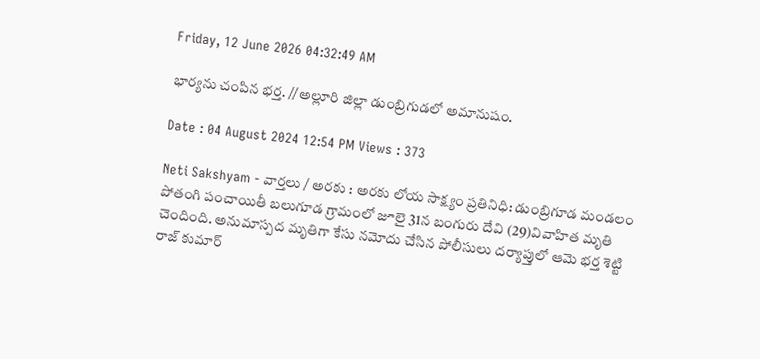Friday, 12 June 2026 04:32:49 AM

భార్యను చంపిన భర్త. //అల్లూరి జిల్లా డుంబ్రిగుడలో అమానుషం.

Date : 04 August 2024 12:54 PM Views : 373

Neti Sakshyam - వార్తలు / అరకు : అరకు లోయ సాక్ష్యం ప్రతినిధి: డుంబ్రిగూడ మండలం పోతంగి పంచాయితీ బలుగూడ గ్రామంలో జూలై 31న బంగురు దేవి (29)వివాహిత మృతి చెందింది. అనుమాస్పద మృతిగా కేసు నమోదు చేసిన పోలీసులు దర్యాప్తులో ఆమె భర్త శెట్టి రాజ్ కుమార్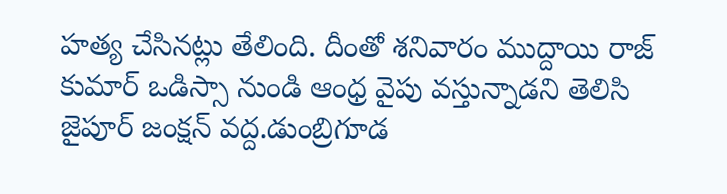హత్య చేసినట్లు తేలింది. దీంతో శనివారం ముద్దాయి రాజ్ కుమార్ ఒడిస్సా నుండి ఆంధ్ర వైపు వస్తున్నాడని తెలిసి జైపూర్ జంక్షన్ వద్ద.డుంబ్రిగూడ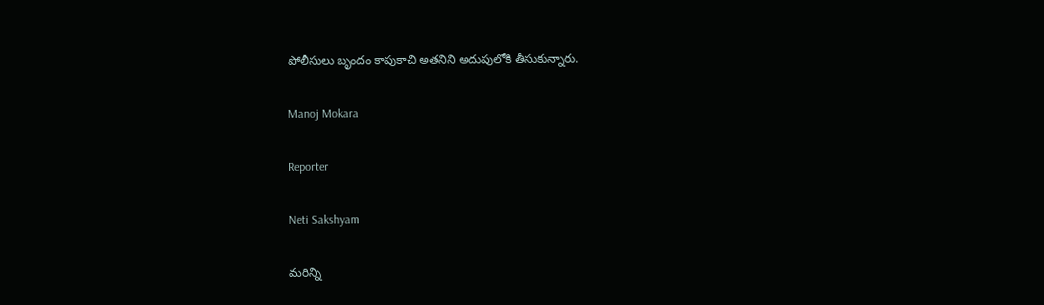పోలీసులు బృందం కాపుకాచి అతనిని అదుపులోకి తీసుకున్నారు.

Manoj Mokara

Reporter

Neti Sakshyam

మరిన్ని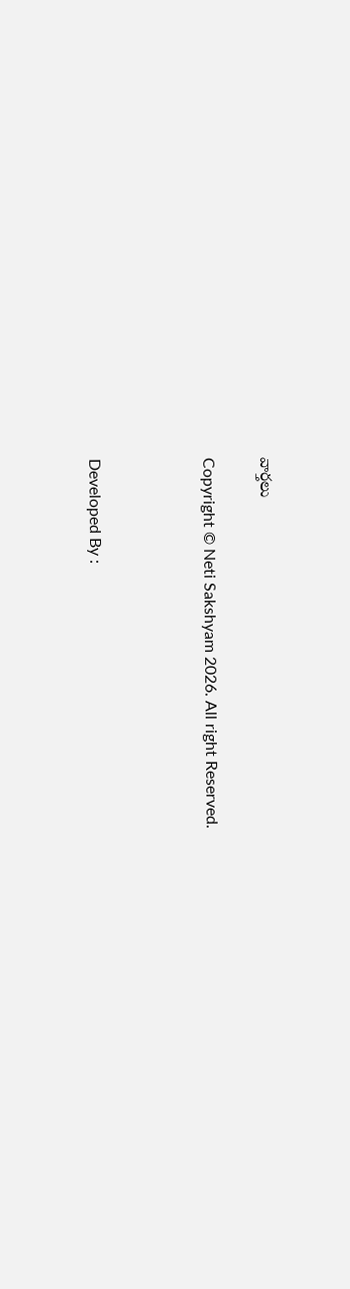వార్తలు

Copyright © Neti Sakshyam 2026. All right Reserved.



Developed By :